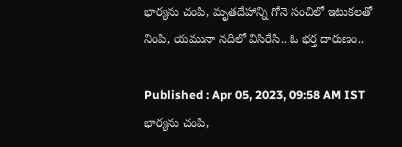భార్యను చంపి, మృతదేహాన్ని గోనె సంచిలో ఇటుకలతో నింపి, యమునా నదిలో విసిరేసి.. ఓ భర్త దారుణం..

Published : Apr 05, 2023, 09:58 AM IST
భార్యను చంపి,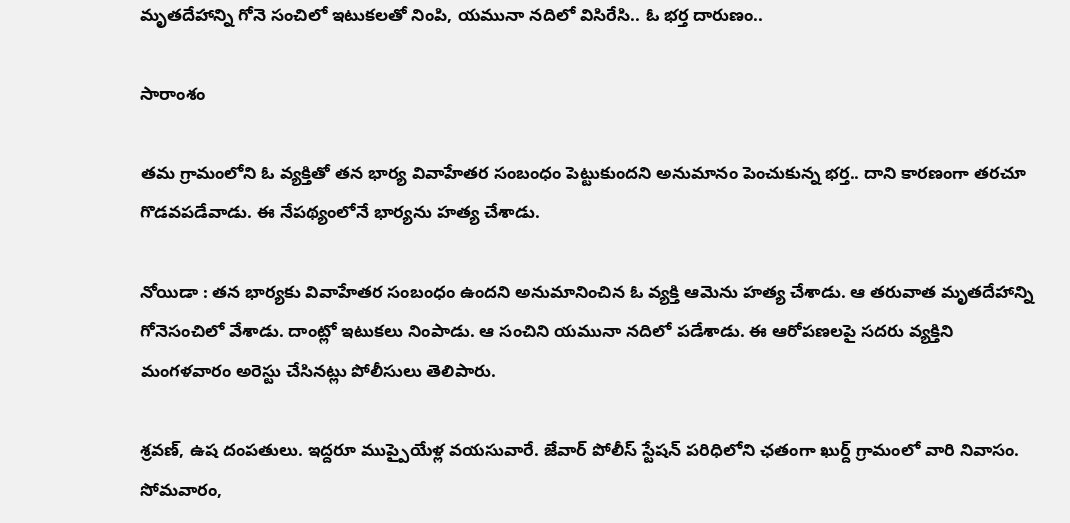మృతదేహాన్ని గోనె సంచిలో ఇటుకలతో నింపి, యమునా నదిలో విసిరేసి.. ఓ భర్త దారుణం..

సారాంశం

తమ గ్రామంలోని ఓ వ్యక్తితో తన భార్య వివాహేతర సంబంధం పెట్టుకుందని అనుమానం పెంచుకున్న భర్త.. దాని కారణంగా తరచూ గొడవపడేవాడు. ఈ నేపథ్యంలోనే భార్యను హత్య చేశాడు.

నోయిడా : తన భార్యకు వివాహేతర సంబంధం ఉందని అనుమానించిన ఓ వ్యక్తి ఆమెను హత్య చేశాడు. ఆ తరువాత మృతదేహాన్ని గోనెసంచిలో వేశాడు. దాంట్లో ఇటుకలు నింపాడు. ఆ సంచిని యమునా నదిలో పడేశాడు. ఈ ఆరోపణలపై సదరు వ్యక్తిని మంగళవారం అరెస్టు చేసినట్లు పోలీసులు తెలిపారు.

శ్రవణ్, ఉష దంపతులు. ఇద్దరూ ముప్పైయేళ్ల వయసువారే. జేవార్ పోలీస్ స్టేషన్ పరిధిలోని ఛతంగా ఖుర్ద్ గ్రామంలో వారి నివాసం. సోమవారం,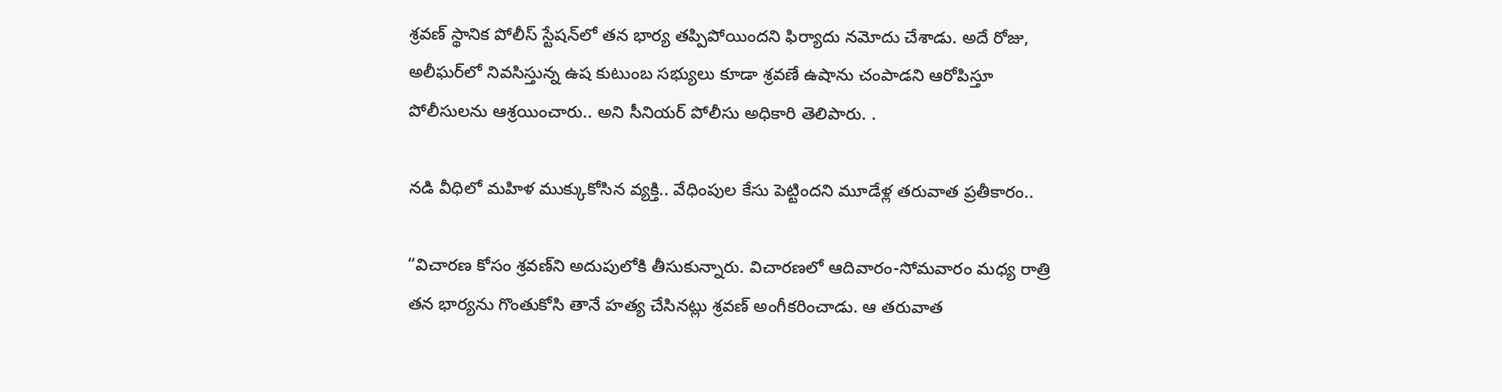శ్రవణ్ స్థానిక పోలీస్ స్టేషన్‌లో తన భార్య తప్పిపోయిందని ఫిర్యాదు నమోదు చేశాడు. అదే రోజు, అలీఘర్‌లో నివసిస్తున్న ఉష కుటుంబ సభ్యులు కూడా శ్రవణే ఉషాను చంపాడని ఆరోపిస్తూ పోలీసులను ఆశ్రయించారు.. అని సీనియర్ పోలీసు అధికారి తెలిపారు. .

నడి వీధిలో మహిళ ముక్కుకోసిన వ్యక్తి.. వేధింపుల కేసు పెట్టిందని మూడేళ్ల తరువాత ప్రతీకారం..

“విచారణ కోసం శ్రవణ్‌ని అదుపులోకి తీసుకున్నారు. విచారణలో ఆదివారం-సోమవారం మధ్య రాత్రి తన భార్యను గొంతుకోసి తానే హత్య చేసినట్లు శ్రవణ్ అంగీకరించాడు. ఆ తరువాత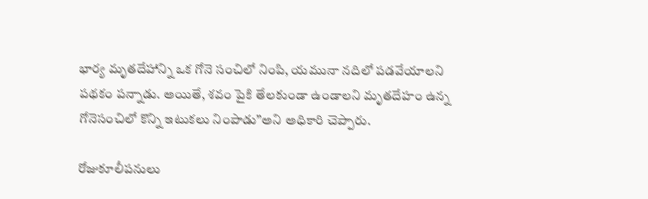భార్య మృతదేహాన్ని ఒక గోనె సంచిలో నింపి, యమునా నదిలో పడవేయాలని పథకం పన్నాడు. అయితే, శవం పైకి తేలకుండా ఉండాలని మృతదేహం ఉన్న గోనెసంచిలో కొన్ని ఇటుకలు నింపాడు”అని అధికారి చెప్పారు.

రోజుకూలీపనులు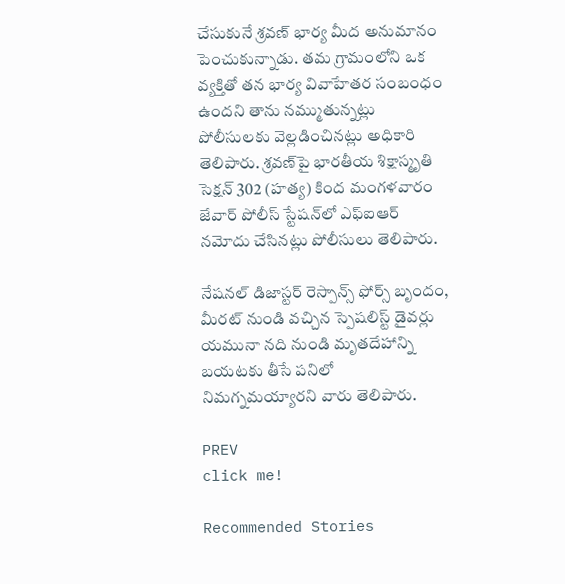చేసుకునే శ్రవణ్ భార్య మీద అనుమానం పెంచుకున్నాడు. తమ గ్రామంలోని ఒక వ్యక్తితో తన భార్య వివాహేతర సంబంధం ఉందని తాను నమ్ముతున్నట్లు  పోలీసులకు వెల్లడించినట్లు అధికారి తెలిపారు. శ్రవణ్‌పై భారతీయ శిక్షాస్మృతి సెక్షన్ 302 (హత్య) కింద మంగళవారం జేవార్ పోలీస్ స్టేషన్‌లో ఎఫ్‌ఐఆర్ నమోదు చేసినట్లు పోలీసులు తెలిపారు.

నేషనల్ డిజాస్టర్ రెస్పాన్స్ ఫోర్స్ బృందం, మీరట్ నుండి వచ్చిన స్పెషలిస్ట్ డైవర్లు యమునా నది నుండి మృతదేహాన్ని బయటకు తీసే పనిలో నిమగ్నమయ్యారని వారు తెలిపారు.

PREV
click me!

Recommended Stories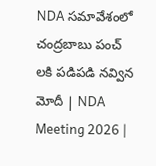NDA సమావేశంలో చంద్రబాబు పంచ్ లకి పడిపడి నవ్విన మోదీ | NDA Meeting 2026 |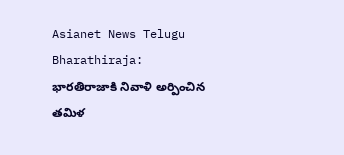Asianet News Telugu
Bharathiraja: భారతిరాజాకి నివాళి అర్పించిన తమిళ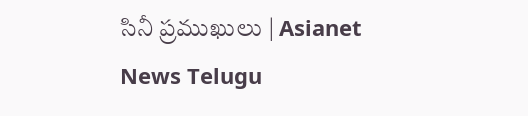సినీ ప్రముఖులు | Asianet News Telugu